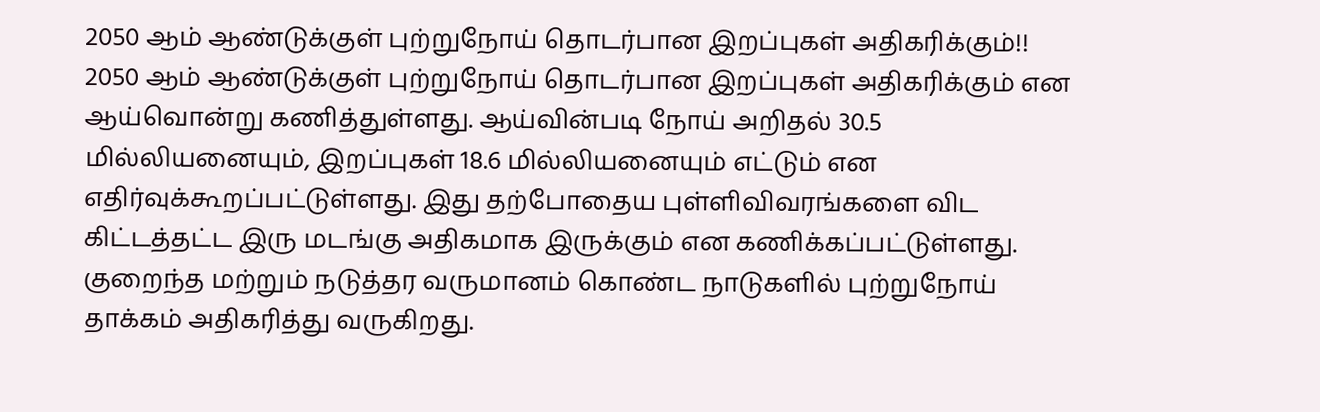2050 ஆம் ஆண்டுக்குள் புற்றுநோய் தொடர்பான இறப்புகள் அதிகரிக்கும்!!
2050 ஆம் ஆண்டுக்குள் புற்றுநோய் தொடர்பான இறப்புகள் அதிகரிக்கும் என ஆய்வொன்று கணித்துள்ளது. ஆய்வின்படி நோய் அறிதல் 30.5 மில்லியனையும், இறப்புகள் 18.6 மில்லியனையும் எட்டும் என எதிர்வுக்கூறப்பட்டுள்ளது. இது தற்போதைய புள்ளிவிவரங்களை விட கிட்டத்தட்ட இரு மடங்கு அதிகமாக இருக்கும் என கணிக்கப்பட்டுள்ளது. குறைந்த மற்றும் நடுத்தர வருமானம் கொண்ட நாடுகளில் புற்றுநோய் தாக்கம் அதிகரித்து வருகிறது.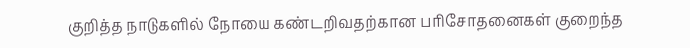குறித்த நாடுகளில் நோயை கண்டறிவதற்கான பரிசோதனைகள் குறைந்த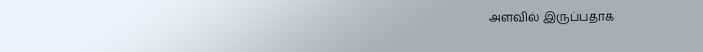அளவில் இருப்பதாக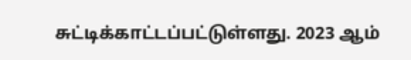சுட்டிக்காட்டப்பட்டுள்ளது. 2023 ஆம்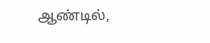ஆண்டில்,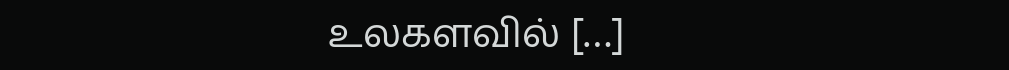உலகளவில் […]